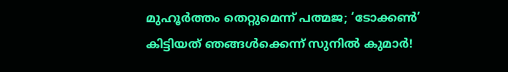മുഹൂർത്തം തെറ്റുമെന്ന് പത്മജ; ‘ടോക്കൺ’ കിട്ടിയത് ഞങ്ങൾക്കെന്ന് സുനിൽ കുമാർ!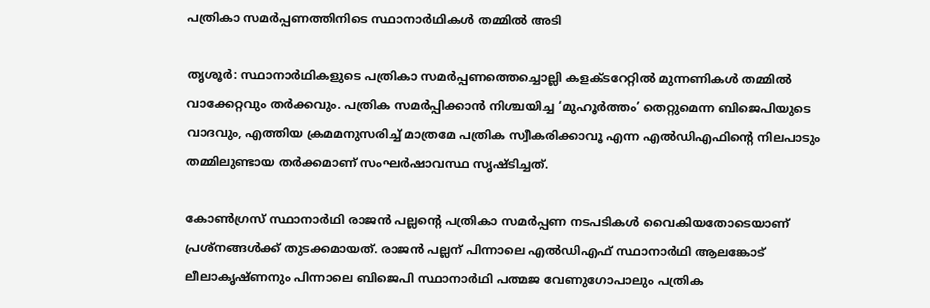പത്രികാ സമർപ്പണത്തിനിടെ സ്ഥാനാർഥികൾ തമ്മിൽ അടി

തൃശൂർ: സ്ഥാനാർഥികളുടെ പത്രികാ സമർപ്പണത്തെച്ചൊല്ലി കളക്ടറേറ്റിൽ മുന്നണികൾ തമ്മിൽ വാക്കേറ്റവും തർക്കവും. പത്രിക സമർപ്പിക്കാൻ നിശ്ചയിച്ച ‘മുഹൂർത്തം’ തെറ്റുമെന്ന ബിജെപിയുടെ വാദവും, എത്തിയ ക്രമമനുസരിച്ച് മാത്രമേ പത്രിക സ്വീകരിക്കാവൂ എന്ന എൽഡിഎഫിന്റെ നിലപാടും തമ്മിലുണ്ടായ തർക്കമാണ് സംഘർഷാവസ്ഥ സൃഷ്ടിച്ചത്.

കോൺഗ്രസ് സ്ഥാനാർഥി രാജൻ പല്ലന്റെ പത്രികാ സമർപ്പണ നടപടികൾ വൈകിയതോടെയാണ് പ്രശ്നങ്ങൾക്ക് തുടക്കമായത്. രാജൻ പല്ലന് പിന്നാലെ എൽഡിഎഫ് സ്ഥാനാർഥി ആലങ്കോട് ലീലാകൃഷ്ണനും പിന്നാലെ ബിജെപി സ്ഥാനാർഥി പത്മജ വേണുഗോപാലും പത്രിക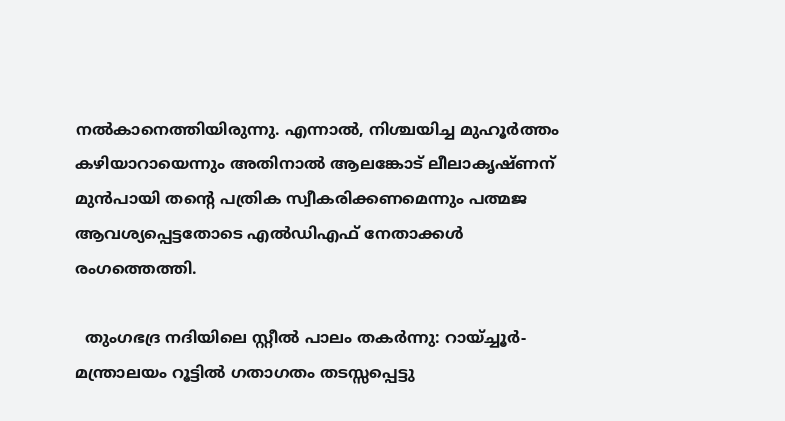നൽകാനെത്തിയിരുന്നു. എന്നാൽ, നിശ്ചയിച്ച മുഹൂർത്തം കഴിയാറായെന്നും അതിനാൽ ആലങ്കോട് ലീലാകൃഷ്ണന് മുൻപായി തന്റെ പത്രിക സ്വീകരിക്കണമെന്നും പത്മജ ആവശ്യപ്പെട്ടതോടെ എൽഡിഎഫ് നേതാക്കൾ രംഗത്തെത്തി.

  തുംഗഭദ്ര നദിയിലെ സ്റ്റീൽ പാലം തകർന്നു: റായ്ച്ചൂർ-മന്ത്രാലയം റൂട്ടിൽ ഗതാഗതം തടസ്സപ്പെട്ടു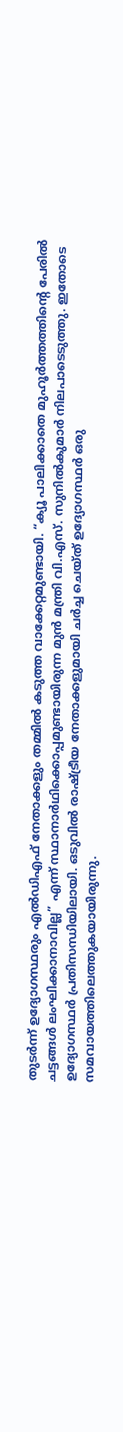തുടർന്ന് ഉദ്യോഗസ്ഥരും എൽഡിഎഫ് നേതാക്കളും തമ്മിൽ കടുത്ത വാക്കേറ്റമുണ്ടായി. “ക്യൂ പാലിക്കാതെ മുഹൂർത്തത്തിന്റെ പേരിൽ ചട്ടങ്ങൾ ലംഘിക്കാനാവില്ല” എന്ന് സ്ഥാനാർഥിക്കൊപ്പമുണ്ടായിരുന്ന മുൻ മന്ത്രി വി.എസ്. സുനിൽകുമാർ നിലപാടെടുത്തു. ഇതോടെ ഉദ്യോഗസ്ഥർ പ്രതിസന്ധിയിലായി. ഒടുവിൽ രാഷ്ട്രീയ നേതാക്കളുമായി ചർച്ച ചെയ്ത് ഉദ്യോഗസ്ഥർ ഒരു സമവായത്തിലെത്തുകയായിരുന്നു.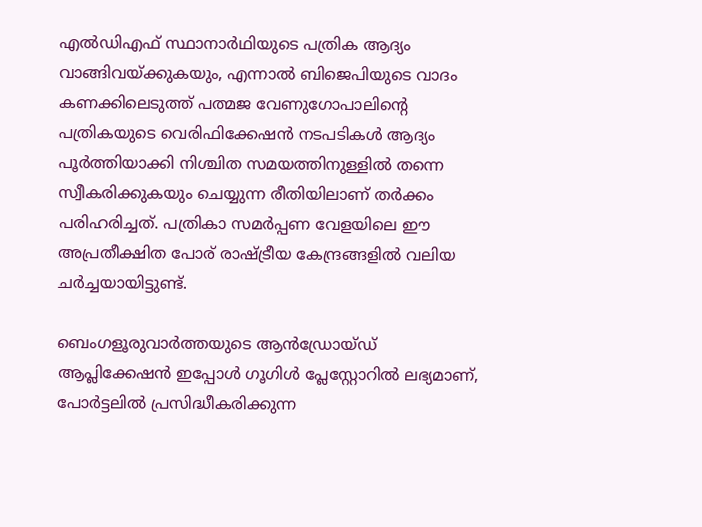എൽഡിഎഫ് സ്ഥാനാർഥിയുടെ പത്രിക ആദ്യം വാങ്ങിവയ്ക്കുകയും, എന്നാൽ ബിജെപിയുടെ വാദം കണക്കിലെടുത്ത് പത്മജ വേണുഗോപാലിന്റെ പത്രികയുടെ വെരിഫിക്കേഷൻ നടപടികൾ ആദ്യം പൂർത്തിയാക്കി നിശ്ചിത സമയത്തിനുള്ളിൽ തന്നെ സ്വീകരിക്കുകയും ചെയ്യുന്ന രീതിയിലാണ് തർക്കം പരിഹരിച്ചത്. പത്രികാ സമർപ്പണ വേളയിലെ ഈ അപ്രതീക്ഷിത പോര് രാഷ്ട്രീയ കേന്ദ്രങ്ങളിൽ വലിയ ചർച്ചയായിട്ടുണ്ട്.

ബെംഗളൂരുവാർത്തയുടെ ആൻഡ്രോയ്ഡ് ആപ്ലിക്കേഷൻ ഇപ്പോൾ ഗൂഗിൾ പ്ലേസ്റ്റോറിൽ ലഭ്യമാണ്, പോർട്ടലിൽ പ്രസിദ്ധീകരിക്കുന്ന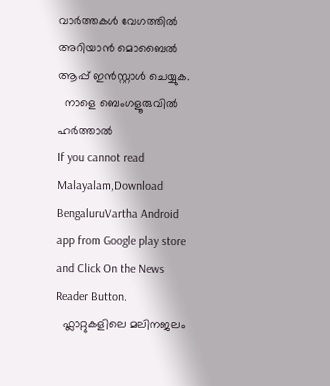വാർത്തകൾ വേഗത്തിൽ അറിയാൻ മൊബൈൽ ആപ്പ് ഇൻസ്റ്റാൾ ചെയ്യുക.
  നാളെ ബെംഗളൂരുവിൽ ഹർത്താൽ
If you cannot read Malayalam,Download BengaluruVartha Android app from Google play store and Click On the News Reader Button.
  ഫ്ലാറ്റുകളിലെ മലിനജലം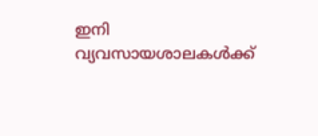ഇനി വ്യവസായശാലകൾക്ക്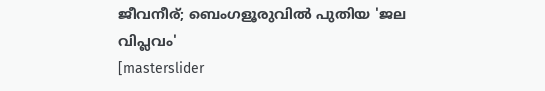ജീവനീര്; ബെംഗളൂരുവിൽ പുതിയ 'ജല വിപ്ലവം'
[masterslider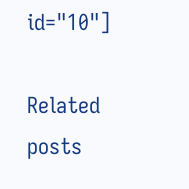id="10"]

Related posts